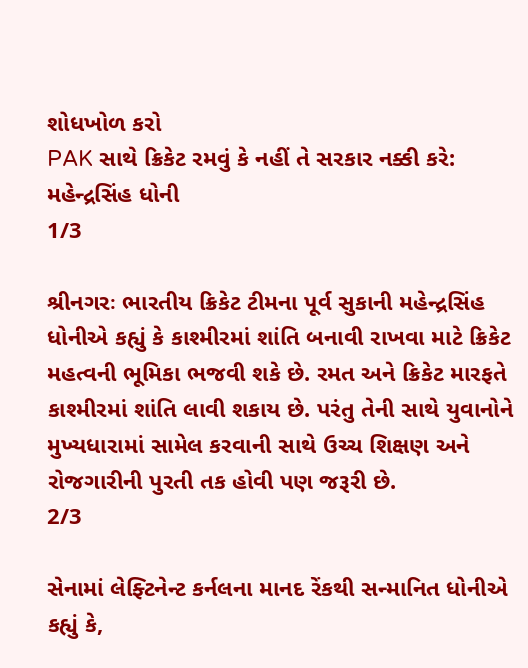શોધખોળ કરો
PAK સાથે ક્રિકેટ રમવું કે નહીં તે સરકાર નક્કી કરે: મહેન્દ્રસિંહ ધોની
1/3

શ્રીનગરઃ ભારતીય ક્રિકેટ ટીમના પૂર્વ સુકાની મહેન્દ્રસિંહ ધોનીએ કહ્યું કે કાશ્મીરમાં શાંતિ બનાવી રાખવા માટે ક્રિકેટ મહત્વની ભૂમિકા ભજવી શકે છે. રમત અને ક્રિકેટ મારફતે કાશ્મીરમાં શાંતિ લાવી શકાય છે. પરંતુ તેની સાથે યુવાનોને મુખ્યધારામાં સામેલ કરવાની સાથે ઉચ્ચ શિક્ષણ અને રોજગારીની પુરતી તક હોવી પણ જરૂરી છે.
2/3

સેનામાં લેફ્ટિનેન્ટ કર્નલના માનદ રેંકથી સન્માનિત ધોનીએ કહ્યું કે,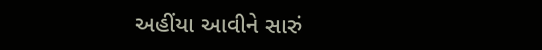અહીંયા આવીને સારું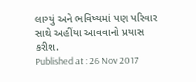લાગ્યું અને ભવિષ્યમાં પણ પરિવાર સાથે અહીંયા આવવાનો પ્રયાસ કરીશ.
Published at : 26 Nov 2017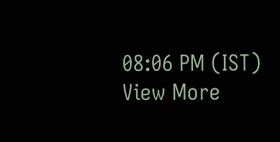08:06 PM (IST)
View More